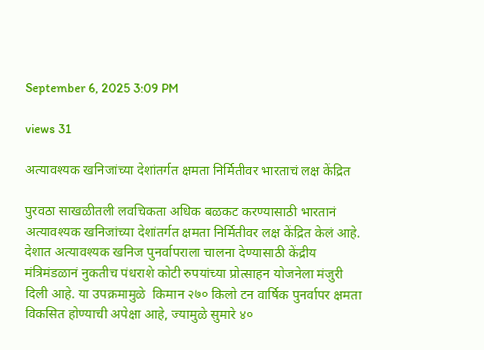September 6, 2025 3:09 PM

views 31

अत्यावश्यक खनिजांच्या देशांतर्गत क्षमता निर्मितीवर भारताचं लक्ष केंद्रित

पुरवठा साखळीतली लवचिकता अधिक बळकट करण्यासाठी भारतानं अत्यावश्यक खनिजांच्या देशांतर्गत क्षमता निर्मितीवर लक्ष केंद्रित केलं आहे. देशात अत्यावश्यक खनिज पुनर्वापराला चालना देण्यासाठी केंद्रीय मंत्रिमंडळानं नुकतीच पंधराशे कोटी रुपयांच्या प्रोत्साहन योजनेला मंजुरी दिली आहे. या उपक्रमामुळे  किमान २७० किलो टन वार्षिक पुनर्वापर क्षमता विकसित होण्याची अपेक्षा आहे, ज्यामुळे सुमारे ४०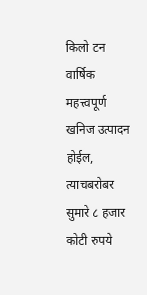किलो टन वार्षिक महत्त्वपूर्ण खनिज उत्पादन होईल, त्याचबरोबर सुमारे ८ हजार कोटी रुपये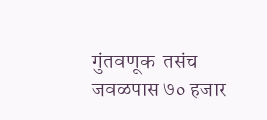गुंतवणूक  तसंच जवळपास ७० हजार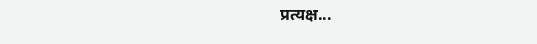प्रत्यक्ष...